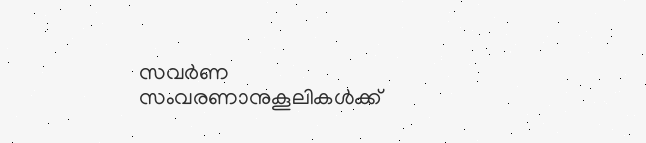സവര്‍ണ സംവരണാനുകൂലികള്‍ക്ക്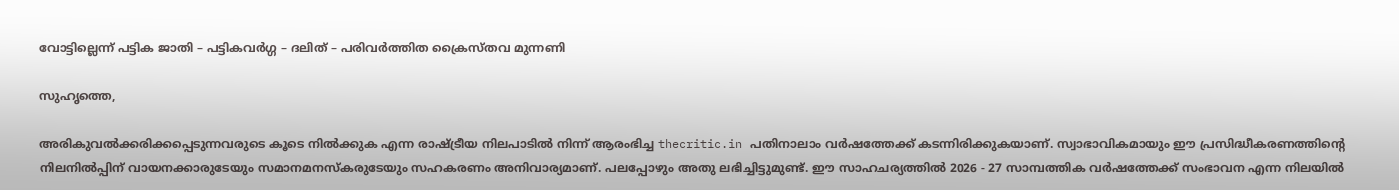വോട്ടില്ലെന്ന് പട്ടിക ജാതി – പട്ടികവര്‍ഗ്ഗ – ദലിത് – പരിവര്‍ത്തിത ക്രൈസ്തവ മുന്നണി

സുഹൃത്തെ,

അരികുവല്‍ക്കരിക്കപ്പെടുന്നവരുടെ കൂടെ നില്‍ക്കുക എന്ന രാഷ്ട്രീയ നിലപാടില്‍ നിന്ന് ആരംഭിച്ച thecritic.in പതിനാലാം വര്‍ഷത്തേക്ക് കടന്നിരിക്കുകയാണ്. സ്വാഭാവികമായും ഈ പ്രസിദ്ധീകരണത്തിന്റെ നിലനില്‍പ്പിന് വായനക്കാരുടേയും സമാനമനസ്‌കരുടേയും സഹകരണം അനിവാര്യമാണ്. പലപ്പോഴും അതു ലഭിച്ചിട്ടുമുണ്ട്. ഈ സാഹചര്യത്തില്‍ 2026 - 27 സാമ്പത്തിക വര്‍ഷത്തേക്ക് സംഭാവന എന്ന നിലയില്‍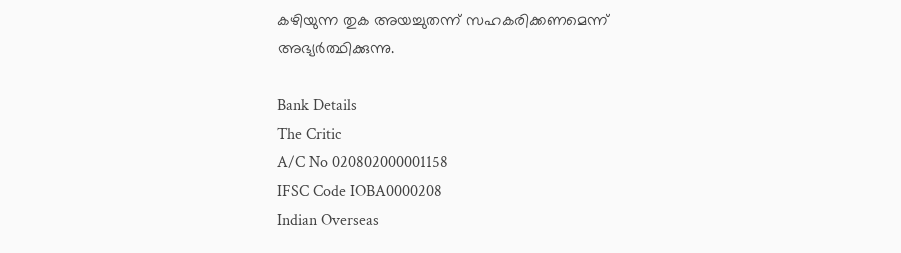കഴിയുന്ന തുക അയച്ചുതന്ന് സഹകരിക്കണമെന്ന് അഭ്യര്‍ത്ഥിക്കുന്നു.

Bank Details
The Critic
A/C No 020802000001158
IFSC Code IOBA0000208
Indian Overseas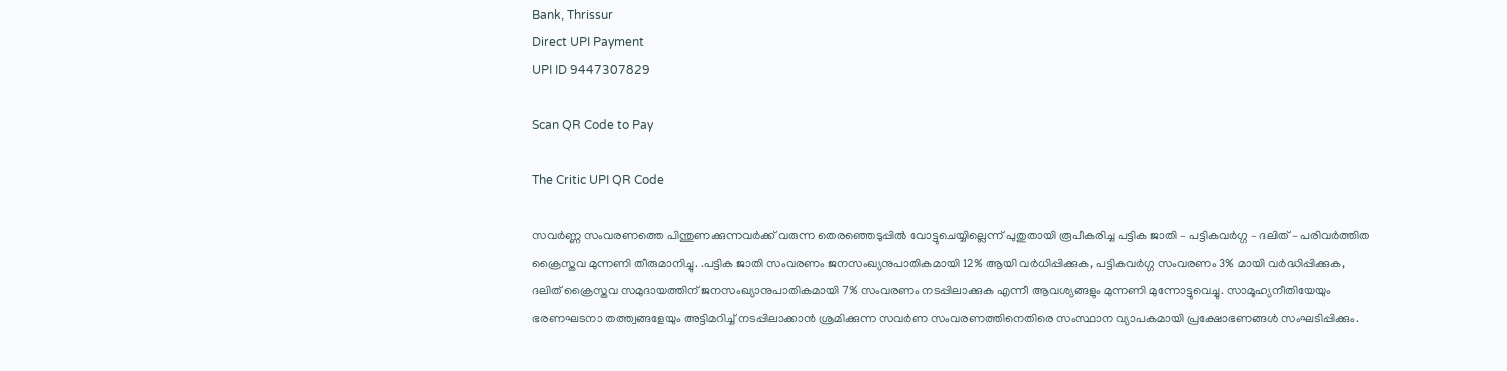Bank, Thrissur
Direct UPI Payment
UPI ID 9447307829

Scan QR Code to Pay

The Critic UPI QR Code

സവര്‍ണ്ണ സംവരണത്തെ പിന്തുണക്കുന്നവര്‍ക്ക് വരുന്ന തെരഞ്ഞെടുപ്പില്‍ വോട്ടുചെയ്യില്ലെന്ന് പുതുതായി രൂപീകരിച്ച പട്ടിക ജാതി – പട്ടികവര്‍ഗ്ഗ – ദലിത് – പരിവര്‍ത്തിത ക്രൈസ്തവ മുന്നണി തീരുമാനിച്ചു. .പട്ടിക ജാതി സംവരണം ജനസംഖ്യനുപാതികമായി 12% ആയി വര്‍ധിപ്പിക്കുക, പട്ടികവര്‍ഗ്ഗ സംവരണം 3% മായി വര്‍ദ്ധിപ്പിക്കുക, ദലിത് ക്രൈസ്തവ സമുദായത്തിന് ജനസംഖ്യാനുപാതികമായി 7% സംവരണം നടപ്പിലാക്കുക എന്നീ ആവശ്യങ്ങളും മുന്നണി മുന്നോട്ടുവെച്ചു. സാമൂഹ്യനീതിയേയും ഭരണഘടനാ തത്ത്വങ്ങളേയും അട്ടിമറിച്ച് നടപ്പിലാക്കാന്‍ ശ്രമിക്കുന്ന സവര്‍ണ സംവരണത്തിനെതിരെ സംസ്ഥാന വ്യാപകമായി പ്രക്ഷോഭണങ്ങള്‍ സംഘടിപ്പിക്കും.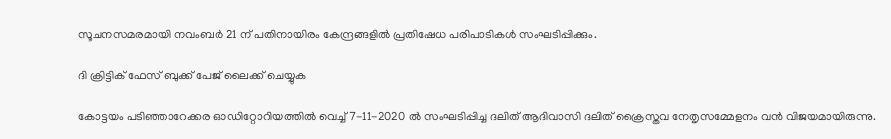സൂചനസമരമായി നവംബര്‍ 21 ന് പതിനായിരം കേന്ദ്രങ്ങളില്‍ പ്രതിഷേധ പരിപാടികള്‍ സംഘടിപ്പിക്കും.

ദി ക്രിട്ടിക് ഫേസ് ബുക്ക് പേജ് ലൈക്ക് ചെയ്യുക

കോട്ടയം പടിഞ്ഞാറേക്കര ഓഡിറ്റോറിയത്തില്‍ വെച്ച് 7-11-2020 ല്‍ സംഘടിപ്പിച്ച ദലിത് ആദിവാസി ദലിത് ക്രൈസ്തവ നേതൃസമ്മേളനം വന്‍ വിജയമായിരുന്നു.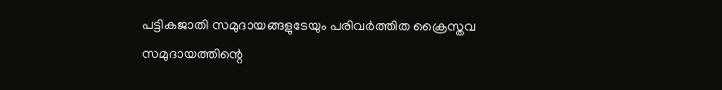പട്ടികജാതി സമുദായങ്ങളുടേയും പരിവര്‍ത്തിത ക്രൈസ്തവ സമുദായത്തിന്റെ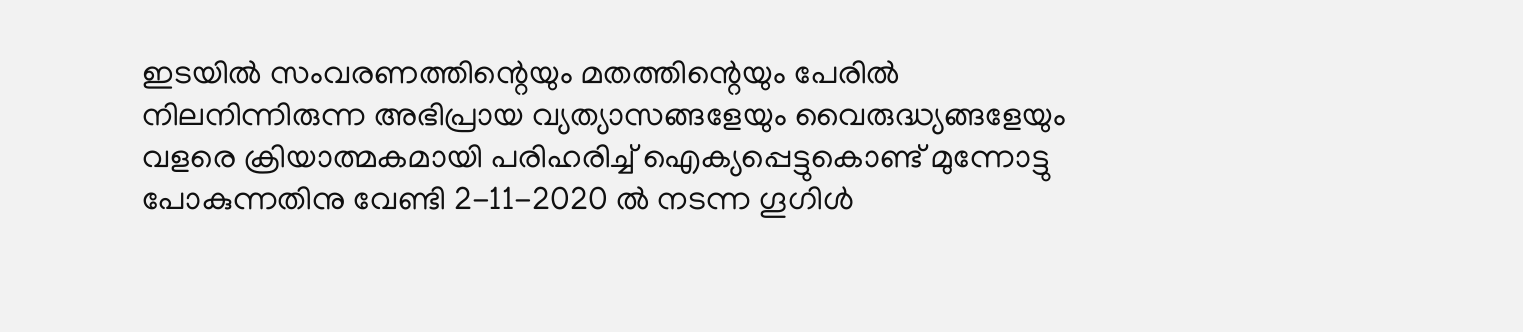ഇടയില്‍ സംവരണത്തിന്റെയും മതത്തിന്റെയും പേരില്‍ നിലനിന്നിരുന്ന അഭിപ്രായ വ്യത്യാസങ്ങളേയും വൈരുദ്ധ്യങ്ങളേയും വളരെ ക്രിയാത്മകമായി പരിഹരിച്ച് ഐക്യപ്പെട്ടുകൊണ്ട് മുന്നോട്ടു പോകുന്നതിനു വേണ്ടി 2-11-2020 ല്‍ നടന്ന ഗൂഗിള്‍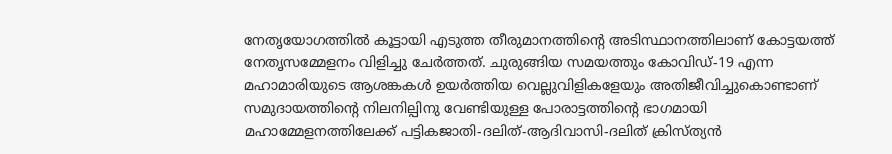നേതൃയോഗത്തില്‍ കൂട്ടായി എടുത്ത തീരുമാനത്തിന്റെ അടിസ്ഥാനത്തിലാണ് കോട്ടയത്ത് നേതൃസമ്മേളനം വിളിച്ചു ചേര്‍ത്തത്. ചുരുങ്ങിയ സമയത്തും കോവിഡ്-19 എന്ന മഹാമാരിയുടെ ആശങ്കകള്‍ ഉയര്‍ത്തിയ വെല്ലുവിളികളേയും അതിജീവിച്ചുകൊണ്ടാണ് സമുദായത്തിന്റെ നിലനില്പിനു വേണ്ടിയുള്ള പോരാട്ടത്തിന്റെ ഭാഗമായി മഹാമ്മേളനത്തിലേക്ക് പട്ടികജാതി-ദലിത്-ആദിവാസി-ദലിത് ക്രിസ്ത്യന്‍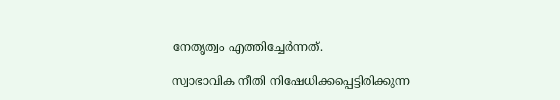നേതൃത്വം എത്തിച്ചേര്‍ന്നത്.

സ്വാഭാവിക നീതി നിഷേധിക്കപ്പെട്ടിരിക്കുന്ന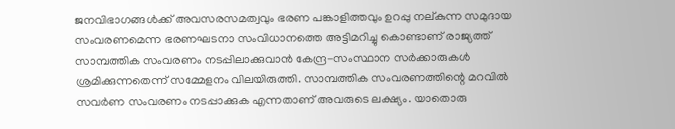ജനവിഭാഗങ്ങള്‍ക്ക് അവസരസമത്വവും ഭരണ പങ്കാളിത്തവും ഉറപ്പു നല്കുന്ന സമുദായ സംവരണമെന്ന ഭരണഘടനാ സംവിധാനത്തെ അട്ടിമറിച്ചു കൊണ്ടാണ് രാജ്യത്ത് സാമ്പത്തിക സംവരണം നടപ്പിലാക്കുവാന്‍ കേന്ദ്ര-സംസ്ഥാന സര്‍ക്കാരുകള്‍ ശ്രമിക്കുന്നതെന്ന് സമ്മേളനം വിലയിരുത്തി. സാമ്പത്തിക സംവരണത്തിന്റെ മറവില്‍ സവര്‍ണ സംവരണം നടപ്പാക്കുക എന്നതാണ് അവരുടെ ലക്ഷ്യം. യാതൊരു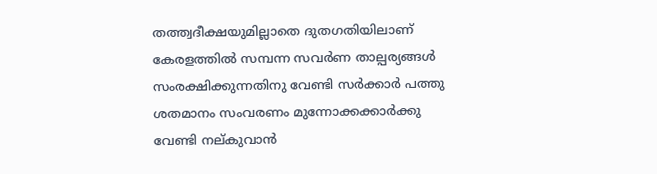തത്ത്വദീക്ഷയുമില്ലാതെ ദുതഗതിയിലാണ് കേരളത്തില്‍ സമ്പന്ന സവര്‍ണ താല്പര്യങ്ങള്‍ സംരക്ഷിക്കുന്നതിനു വേണ്ടി സര്‍ക്കാര്‍ പത്തു ശതമാനം സംവരണം മുന്നോക്കക്കാര്‍ക്കു വേണ്ടി നല്കുവാന്‍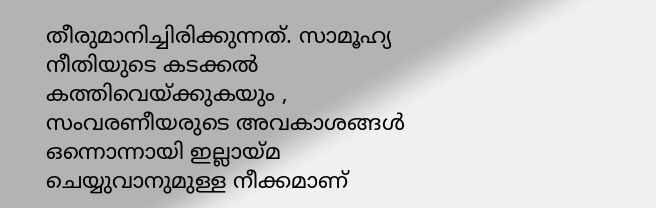തീരുമാനിച്ചിരിക്കുന്നത്. സാമൂഹ്യ നീതിയുടെ കടക്കല്‍ കത്തിവെയ്ക്കുകയും , സംവരണീയരുടെ അവകാശങ്ങള്‍ ഒന്നൊന്നായി ഇല്ലായ്മ ചെയ്യുവാനുമുള്ള നീക്കമാണ്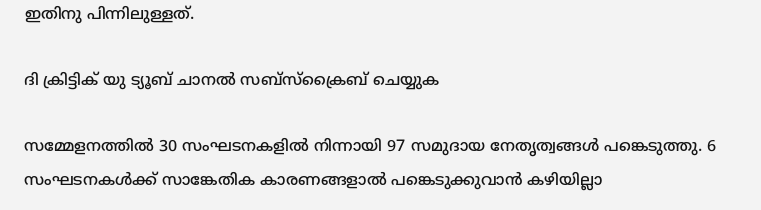ഇതിനു പിന്നിലുള്ളത്.

ദി ക്രിട്ടിക് യു ട്യൂബ് ചാനല്‍ സബ്‌സ്‌ക്രൈബ് ചെയ്യുക

സമ്മേളനത്തില്‍ 30 സംഘടനകളില്‍ നിന്നായി 97 സമുദായ നേതൃത്വങ്ങള്‍ പങ്കെടുത്തു. 6 സംഘടനകള്‍ക്ക് സാങ്കേതിക കാരണങ്ങളാല്‍ പങ്കെടുക്കുവാന്‍ കഴിയില്ലാ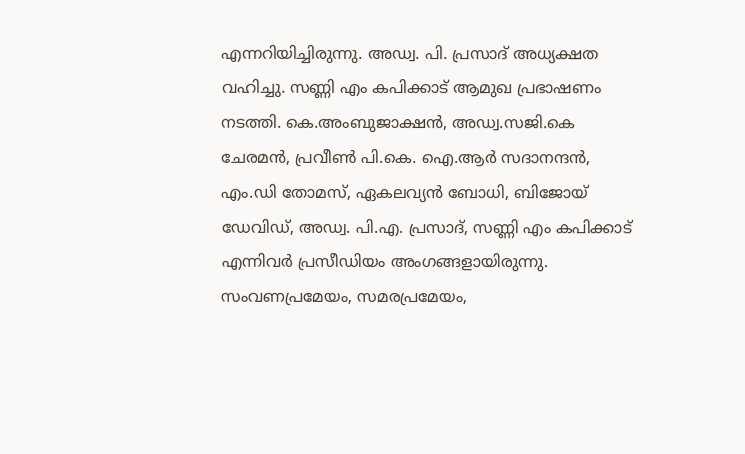എന്നറിയിച്ചിരുന്നു. അഡ്വ. പി. പ്രസാദ് അധ്യക്ഷത വഹിച്ചു. സണ്ണി എം കപിക്കാട് ആമുഖ പ്രഭാഷണം നടത്തി. കെ.അംബുജാക്ഷന്‍, അഡ്വ.സജി.കെ ചേരമന്‍, പ്രവീണ്‍ പി.കെ. ഐ.ആര്‍ സദാനന്ദന്‍, എം.ഡി തോമസ്, ഏകലവ്യന്‍ ബോധി, ബിജോയ് ഡേവിഡ്, അഡ്വ. പി.എ. പ്രസാദ്, സണ്ണി എം കപിക്കാട് എന്നിവര്‍ പ്രസീഡിയം അംഗങ്ങളായിരുന്നു. സംവണപ്രമേയം, സമരപ്രമേയം,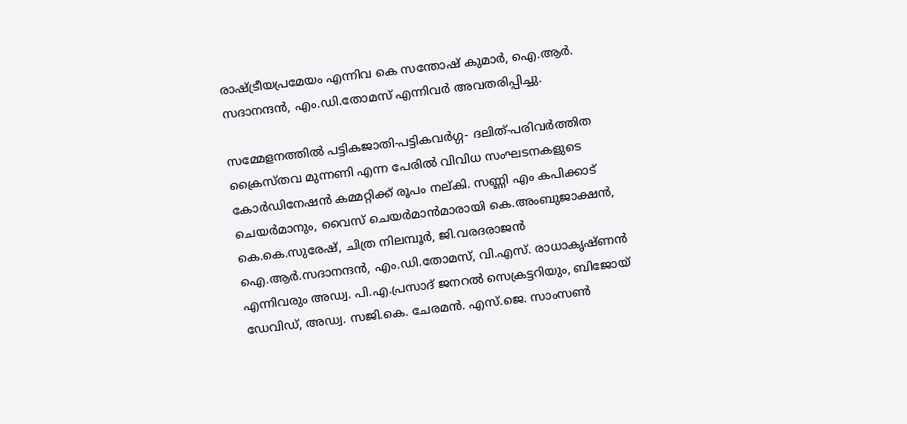രാഷ്ട്രീയപ്രമേയം എന്നിവ കെ സന്തോഷ് കുമാര്‍, ഐ.ആര്‍. സദാനന്ദന്‍, എം.ഡി.തോമസ് എന്നിവര്‍ അവതരിപ്പിച്ചു.

സമ്മേളനത്തില്‍ പട്ടികജാതി-പട്ടികവര്‍ഗ്ഗ- ദലിത്-പരിവര്‍ത്തിത ക്രൈസ്തവ മുന്നണി എന്ന പേരില്‍ വിവിധ സംഘടനകളുടെ കോര്‍ഡിനേഷന്‍ കമ്മറ്റിക്ക് രൂപം നല്കി. സണ്ണി എം കപിക്കാട് ചെയര്‍മാനും, വൈസ് ചെയര്‍മാന്‍മാരായി കെ.അംബുജാക്ഷന്‍, കെ.കെ.സുരേഷ്, ചിത്ര നിലമ്പൂര്‍, ജി.വരദരാജന്‍ ഐ.ആര്‍.സദാനന്ദന്‍, എം.ഡി.തോമസ്, വി.എസ്. രാധാകൃഷ്ണന്‍ എന്നിവരും അഡ്വ. പി.എ.പ്രസാദ് ജനറല്‍ സെക്രട്ടറിയും, ബിജോയ് ഡേവിഡ്, അഡ്വ. സജി.കെ. ചേരമന്‍. എസ്.ജെ. സാംസണ്‍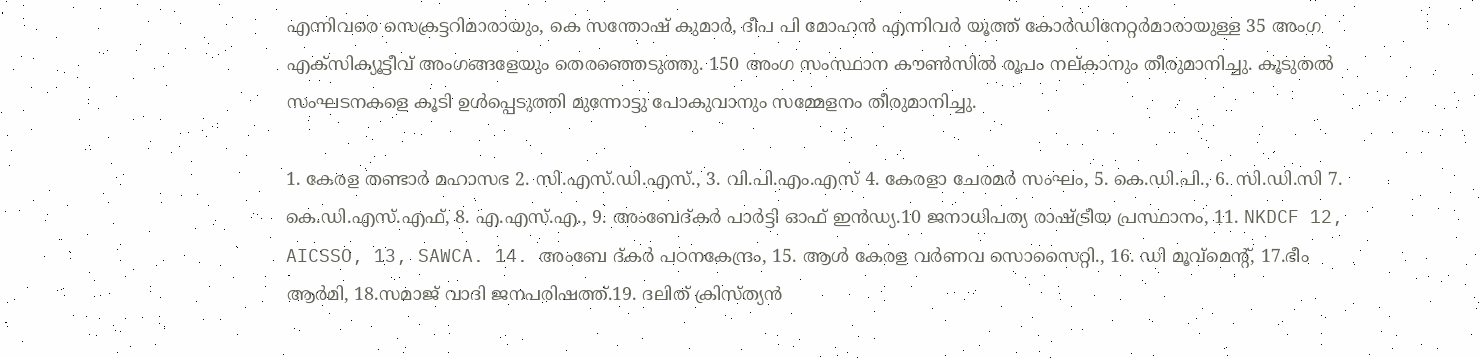എന്നിവരെ സെക്രട്ടറിമാരായും, കെ സന്തോഷ് കുമാര്‍, ദീപ പി മോഹന്‍ എന്നിവര്‍ യൂത്ത് കോര്‍ഡിനേറ്റര്‍മാരായുള്ള 35 അംഗ എക്‌സിക്യൂട്ടീവ് അംഗങ്ങളേയും തെരഞ്ഞെടുത്തു. 150 അംഗ സംസ്ഥാന കൗണ്‍സില്‍ രൂപം നല്കാനും തീരുമാനിച്ചു. കൂടുതല്‍ സംഘടനകളെ കൂടി ഉള്‍പ്പെടുത്തി മുന്നോട്ടു പോകുവാനും സമ്മേളനം തീരുമാനിച്ചു.

1. കേരള തണ്ടാര്‍ മഹാസഭ 2. സി.എസ്.ഡി.എസ്., 3. വി.പി.എം.എസ് 4. കേരളാ ചേരമര്‍ സംഘം, 5. കെ.ഡി.പി., 6. സി.ഡി.സി 7. കെ.ഡി.എസ്.എഫ്, 8. എ.എസ്.എ., 9. അംബേദ്കര്‍ പാര്‍ട്ടി ഓഫ് ഇന്‍ഡ്യ.10 ജനാധിപത്യ രാഷ്ട്രീയ പ്രസ്ഥാനം, 11. NKDCF 12, AICSSO, 13, SAWCA. 14. അംബേ ദ്കര്‍ പഠനകേന്ദ്രം, 15. ആള്‍ കേരള വര്‍ണവ സൊസൈറ്റി., 16. ഡി മൂവ്‌മെന്റ്, 17.ഭീം ആര്‍മി, 18.സമാജ് വാദി ജനപരിഷത്ത്.19. ദലിത് ക്രിസ്ത്യന്‍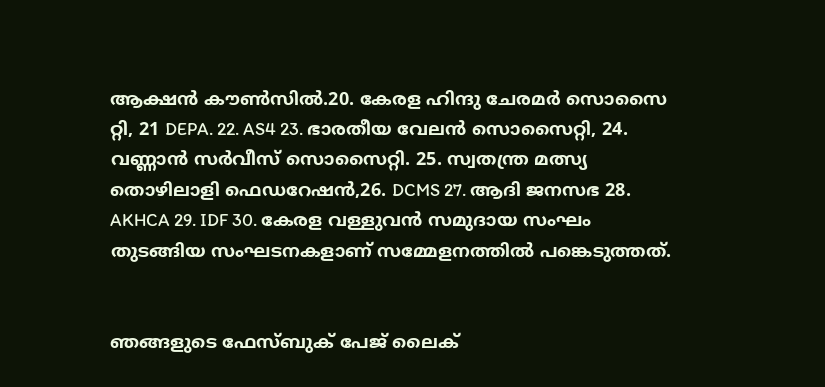ആക്ഷന്‍ കൗണ്‍സില്‍.20. കേരള ഹിന്ദു ചേരമര്‍ സൊസൈ റ്റി, 21 DEPA. 22. AS4 23. ഭാരതീയ വേലന്‍ സൊസൈറ്റി, 24. വണ്ണാന്‍ സര്‍വീസ് സൊസൈറ്റി. 25. സ്വതന്ത്ര മത്സ്യ തൊഴിലാളി ഫെഡറേഷന്‍,26. DCMS 27. ആദി ജനസഭ 28. AKHCA 29. IDF 30. കേരള വള്ളുവന്‍ സമുദായ സംഘം തുടങ്ങിയ സംഘടനകളാണ് സമ്മേളനത്തില്‍ പങ്കെടുത്തത്.


ഞങ്ങളുടെ ഫേസ്ബുക് പേജ് ലൈക്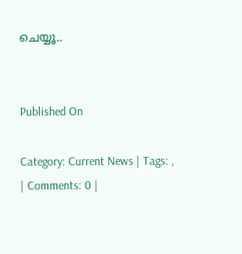ചെയ്യൂ..


Published On

Category: Current News | Tags: , | Comments: 0 |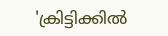'ക്രിട്ടിക്കില്‍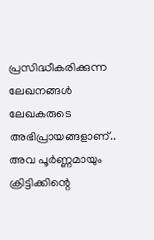പ്രസിദ്ധീകരിക്കുന്ന ലേഖനങ്ങള്‍ ലേഖകരുടെ അഭിപ്രായങ്ങളാണ്.. അവ പൂര്‍ണ്ണമായും ക്രിട്ടിക്കിന്റെ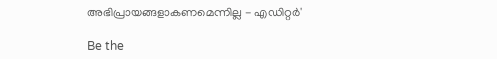അഭിപ്രായങ്ങളാകണമെന്നില്ല - എഡിറ്റര്‍'

Be the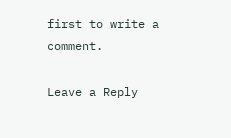first to write a comment.

Leave a Reply